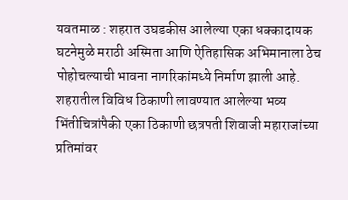यवतमाळ : शहरात उघडकीस आलेल्या एका धक्कादायक घटनेमुळे मराठी अस्मिता आणि ऐतिहासिक अभिमानाला ठेच पोहोचल्याची भावना नागरिकांमध्ये निर्माण झाली आहे. शहरातील विविध ठिकाणी लावण्यात आलेल्या भव्य भिंतीचित्रांपैकी एका ठिकाणी छत्रपती शिवाजी महाराजांच्या प्रतिमांवर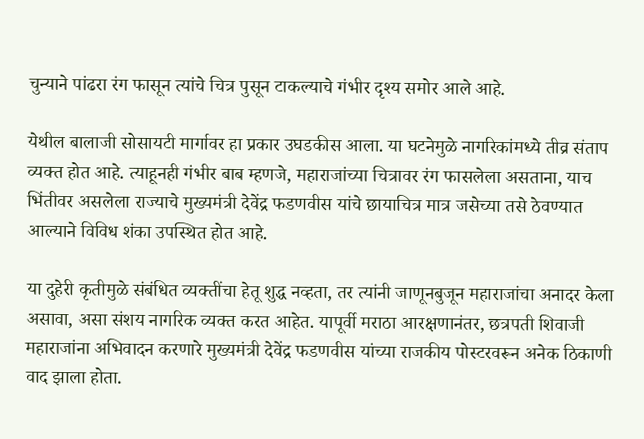चुन्याने पांढरा रंग फासून त्यांचे चित्र पुसून टाकल्याचे गंभीर दृश्य समोर आले आहे.

येथील बालाजी सोसायटी मार्गावर हा प्रकार उघडकीस आला. या घटनेमुळे नागरिकांमध्ये तीव्र संताप व्यक्त होत आहे. त्याहूनही गंभीर बाब म्हणजे, महाराजांच्या चित्रावर रंग फासलेला असताना, याच भिंतीवर असलेला राज्याचे मुख्यमंत्री देवेंद्र फडणवीस यांचे छायाचित्र मात्र जसेच्या तसे ठेवण्यात आल्याने विविध शंका उपस्थित होत आहे.

या दुहेरी कृतीमुळे संबंधित व्यक्तींचा हेतू शुद्ध नव्हता, तर त्यांनी जाणूनबुजून महाराजांचा अनादर केला असावा, असा संशय नागरिक व्यक्त करत आहेत. यापूर्वी मराठा आरक्षणानंतर, छत्रपती शिवाजी महाराजांना अभिवादन करणारे मुख्यमंत्री देवेंद्र फडणवीस यांच्या राजकीय पोस्टरवरून अनेक ठिकाणी वाद झाला होता.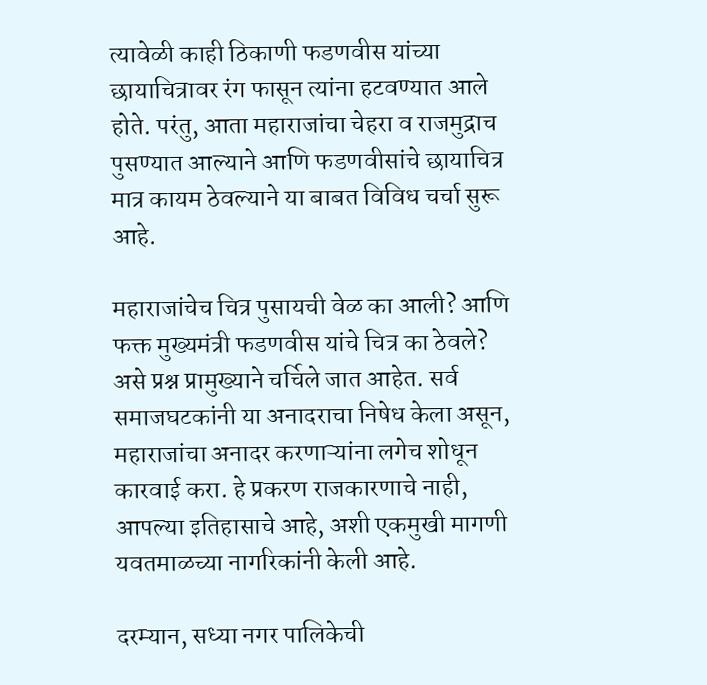त्यावेळी काही ठिकाणी फडणवीस यांच्या छायाचित्रावर रंग फासून त्यांना हटवण्यात आले होते. परंतु, आता महाराजांचा चेहरा व राजमुद्राच पुसण्यात आल्याने आणि फडणवीसांचे छायाचित्र मात्र कायम ठेवल्याने या बाबत विविध चर्चा सुरू आहे.

महाराजांचेच चित्र पुसायची वेळ का आली? आणि फक्त मुख्यमंत्री फडणवीस यांचे चित्र का ठेवले? असे प्रश्न प्रामुख्याने चर्चिले जात आहेत. सर्व समाजघटकांनी या अनादराचा निषेध केला असून, महाराजांचा अनादर करणाऱ्यांना लगेच शोधून कारवाई करा. हे प्रकरण राजकारणाचे नाही, आपल्या इतिहासाचे आहे, अशी एकमुखी मागणी यवतमाळच्या नागरिकांनी केली आहे.

दरम्यान, सध्या नगर पालिकेची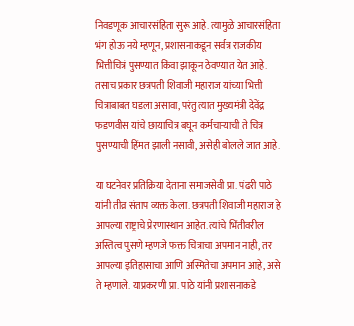निवडणूक आचारसंहिता सुरू आहे. त्यामुळे आचारसंहिता भंग होऊ नये म्हणून, प्रशासनाकडून सर्वत्र राजकीय भित्तीचित्रं पुसण्यात किंवा झाकून ठेवण्यात येत आहे. तसाच प्रकार छत्रपती शिवाजी महाराज यांच्या भित्ती चित्राबाबत घडला असावा, परंतु त्यात मुख्यमंत्री देवेंद्र फडणवीस यांचे छायाचित्र बघून कर्मचाऱ्याची ते चित्र पुसण्याची हिंमत झाली नसावी, असेही बोलले जात आहे.

या घटनेवर प्रतिक्रिया देताना समाजसेवी प्रा. पंढरी पाठे यांनी तीव्र संताप व्यक्त केला. छत्रपती शिवाजी महाराज हे आपल्या राष्ट्राचे प्रेरणास्थान आहेत. त्यांचे भिंतीवरील अस्तित्व पुसणे म्हणजे फक्त चित्राचा अपमान नाही, तर आपल्या इतिहासाचा आणि अस्मितेचा अपमान आहे, असे ते म्हणाले. याप्रकरणी प्रा. पाठे यांनी प्रशासनाकडे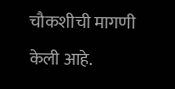चौकशीची मागणी केली आहे.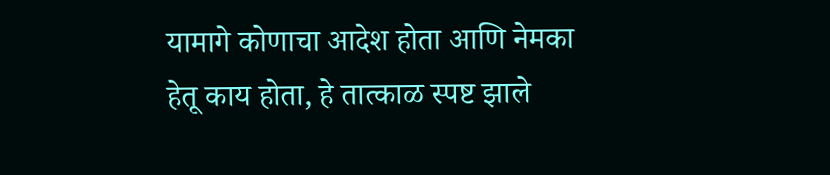यामागे कोणाचा आदेश होता आणि नेमका हेतू काय होता, हे तात्काळ स्पष्ट झाले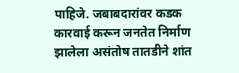पाहिजे. जबाबदारांवर कडक कारवाई करून जनतेत निर्माण झालेला असंतोष तातडीने शांत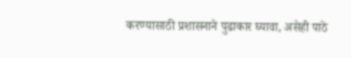करण्यासाठी प्रशासनाने पुढाकार घ्यावा, असेही पाठे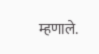म्हणाले.